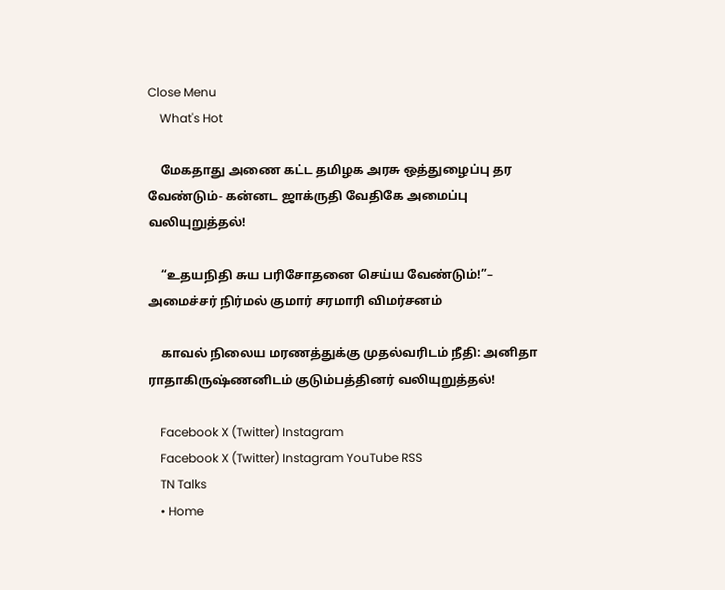Close Menu
    What's Hot

    மேகதாது அணை கட்ட தமிழக அரசு ஒத்துழைப்பு தர வேண்டும்- கன்னட ஜாக்ருதி வேதிகே அமைப்பு வலியுறுத்தல்!

    “உதயநிதி சுய பரிசோதனை செய்ய வேண்டும்!”– அமைச்சர் நிர்மல் குமார் சரமாரி விமர்சனம்

    காவல் நிலைய மரணத்துக்கு முதல்வரிடம் நீதி: அனிதா ராதாகிருஷ்ணனிடம் குடும்பத்தினர் வலியுறுத்தல்!

    Facebook X (Twitter) Instagram
    Facebook X (Twitter) Instagram YouTube RSS
    TN Talks
    • Home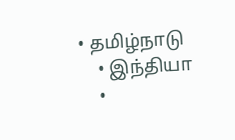• தமிழ்நாடு
    • இந்தியா
    •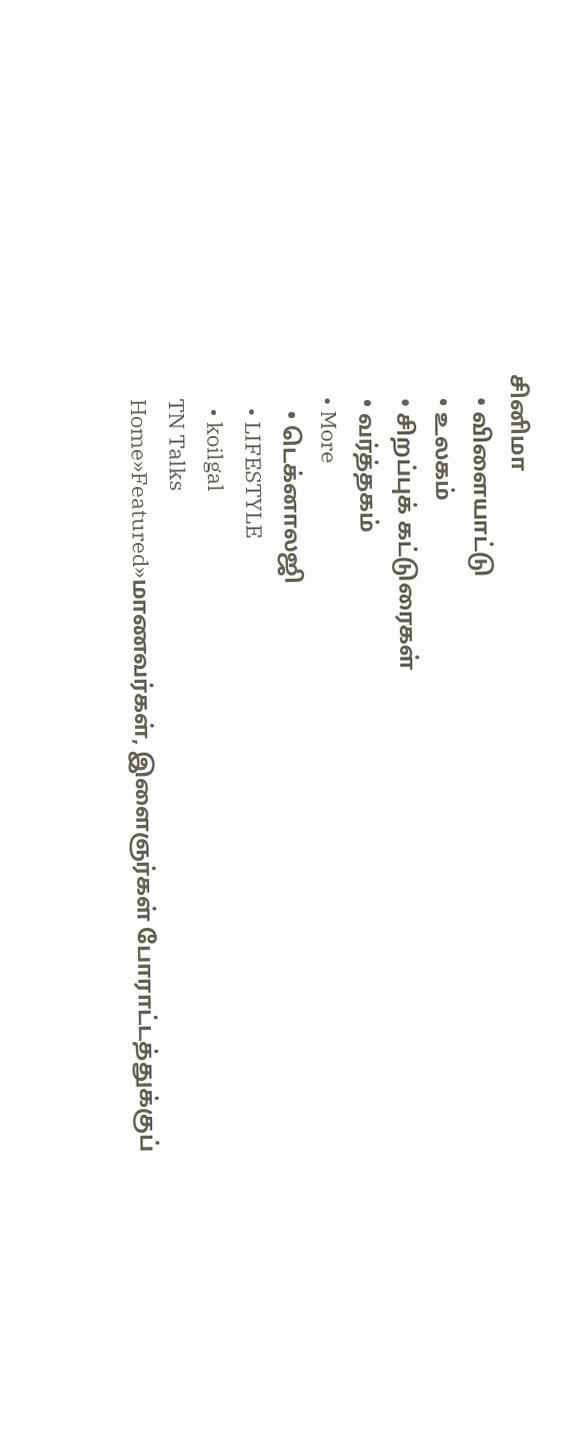சினிமா
    • விளையாட்டு
    • உலகம்
    • சிறப்புக் கட்டுரைகள்
    • வர்த்தகம்
    • More
      • டெக்னாலஜி
      • LIFESTYLE
      • koilgal
    TN Talks
    Home»Featured»மாணவர்கள், இளைஞர்கள் போராட்டத்துக்குப்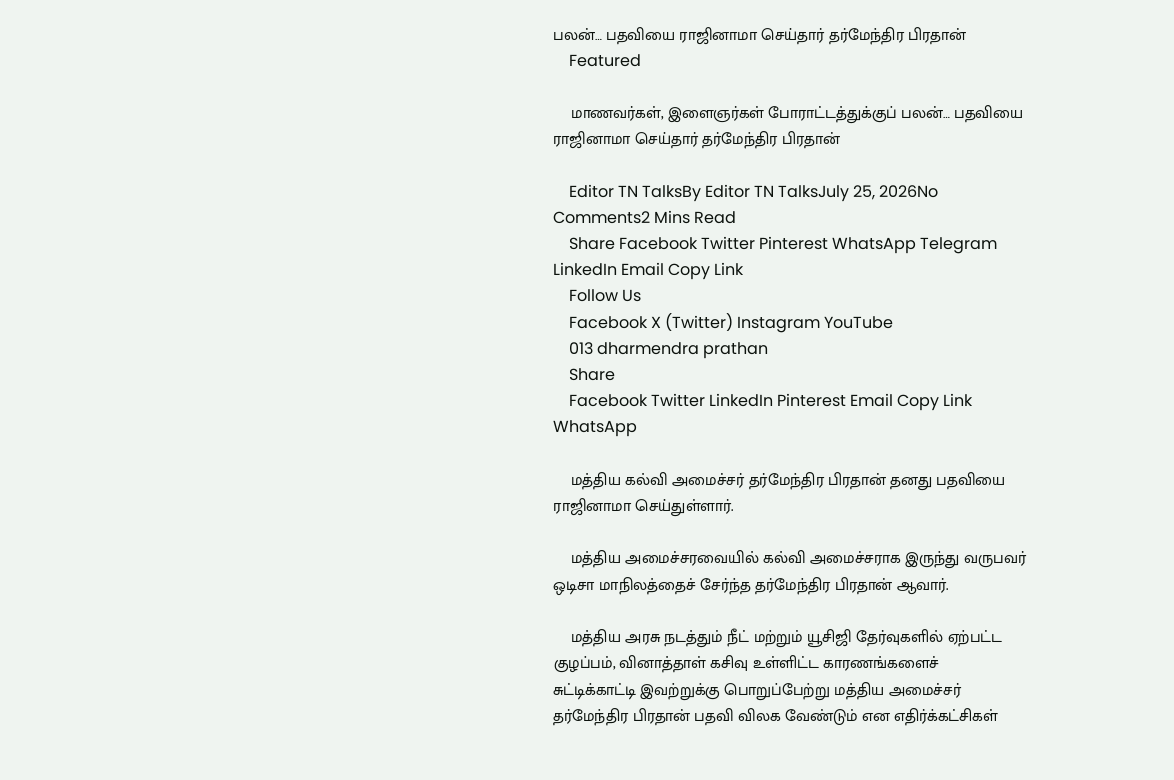பலன்… பதவியை ராஜினாமா செய்தார் தர்மேந்திர பிரதான்
    Featured

    மாணவர்கள், இளைஞர்கள் போராட்டத்துக்குப் பலன்… பதவியை ராஜினாமா செய்தார் தர்மேந்திர பிரதான்

    Editor TN TalksBy Editor TN TalksJuly 25, 2026No Comments2 Mins Read
    Share Facebook Twitter Pinterest WhatsApp Telegram LinkedIn Email Copy Link
    Follow Us
    Facebook X (Twitter) Instagram YouTube
    013 dharmendra prathan
    Share
    Facebook Twitter LinkedIn Pinterest Email Copy Link WhatsApp

    மத்திய கல்வி அமைச்சர் தர்மேந்திர பிரதான் தனது பதவியை ராஜினாமா செய்துள்ளார்.

    மத்திய அமைச்சரவையில் கல்வி அமைச்சராக இருந்து வருபவர்  ஒடிசா மாநிலத்தைச் சேர்ந்த தர்மேந்திர பிரதான் ஆவார்.

    மத்திய அரசு நடத்தும் நீட் மற்றும் யூசிஜி தேர்வுகளில் ஏற்பட்ட குழப்பம், வினாத்தாள் கசிவு உள்ளிட்ட காரணங்களைச் சுட்டிக்காட்டி இவற்றுக்கு பொறுப்பேற்று மத்திய அமைச்சர் தர்மேந்திர பிரதான் பதவி விலக வேண்டும் என எதிர்க்கட்சிகள்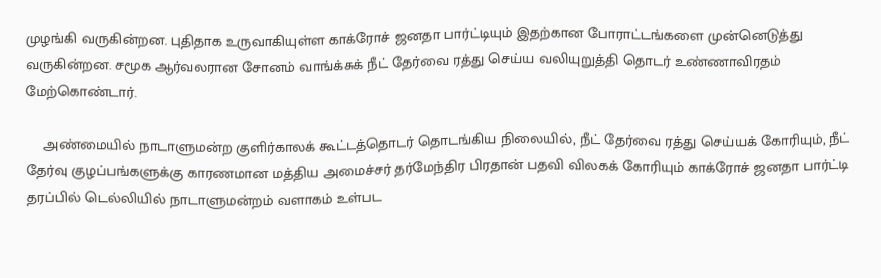முழங்கி வருகின்றன. புதிதாக உருவாகியுள்ள காக்ரோச் ஜனதா பார்ட்டியும் இதற்கான போராட்டங்களை முன்னெடுத்து வருகின்றன. சமூக ஆர்வலரான சோனம் வாங்க்சுக் நீட் தேர்வை ரத்து செய்ய வலியுறுத்தி தொடர் உண்ணாவிரதம் மேற்கொண்டார்.

    அண்மையில் நாடாளுமன்ற குளிர்காலக் கூட்டத்தொடர் தொடங்கிய நிலையில், நீட் தேர்வை ரத்து செய்யக் கோரியும், நீட் தேர்வு குழப்பங்களுக்கு காரணமான மத்திய அமைச்சர் தர்மேந்திர பிரதான் பதவி விலகக் கோரியும் காக்ரோச் ஜனதா பார்ட்டி தரப்பில் டெல்லியில் நாடாளுமன்றம் வளாகம் உள்பட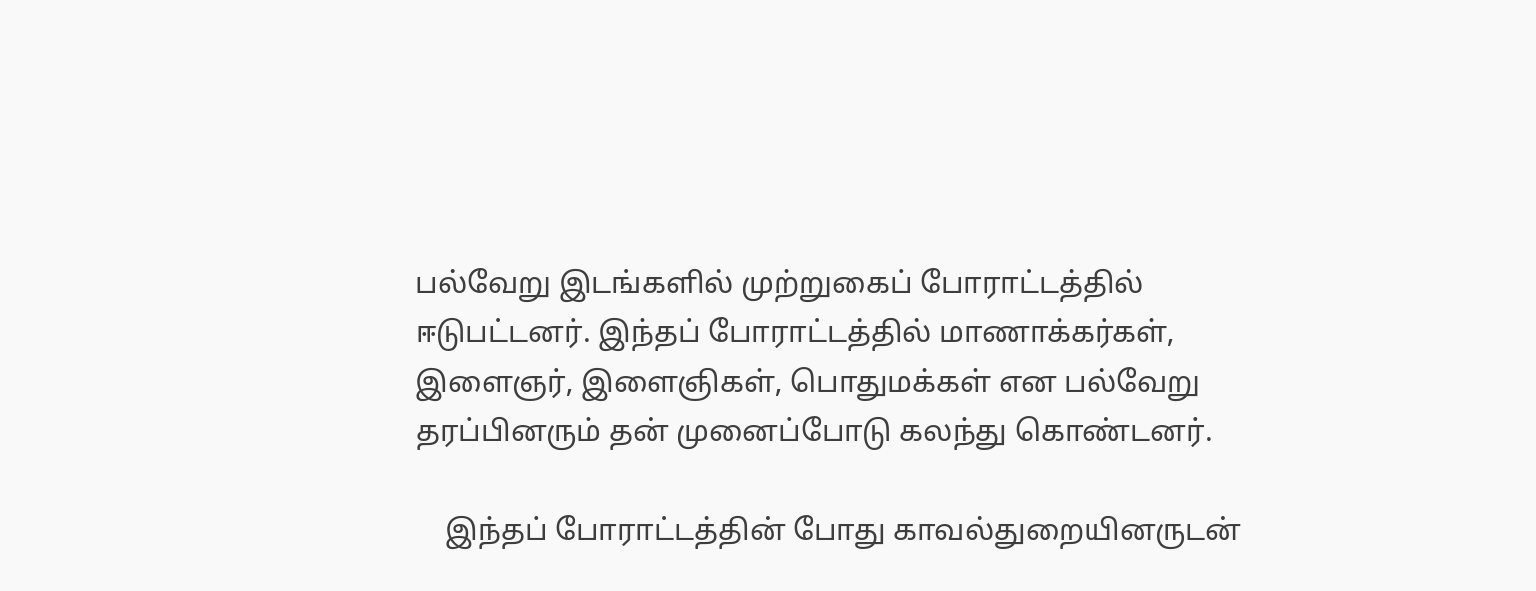பல்வேறு இடங்களில் முற்றுகைப் போராட்டத்தில் ஈடுபட்டனர். இந்தப் போராட்டத்தில் மாணாக்கர்கள், இளைஞர், இளைஞிகள், பொதுமக்கள் என பல்வேறு தரப்பினரும் தன் முனைப்போடு கலந்து கொண்டனர்.

    இந்தப் போராட்டத்தின் போது காவல்துறையினருடன்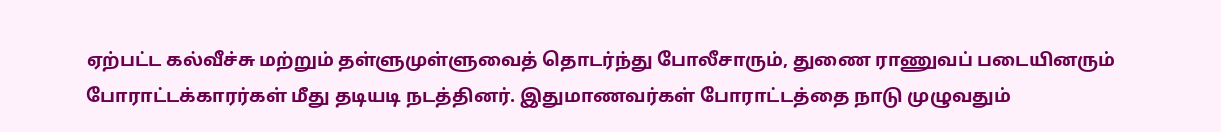ஏற்பட்ட கல்வீச்சு மற்றும் தள்ளுமுள்ளுவைத் தொடர்ந்து போலீசாரும், துணை ராணுவப் படையினரும் போராட்டக்காரர்கள் மீது தடியடி நடத்தினர். இதுமாணவர்கள் போராட்டத்தை நாடு முழுவதும்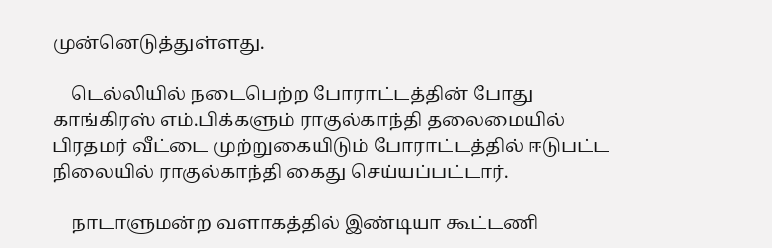முன்னெடுத்துள்ளது.

    டெல்லியில் நடைபெற்ற போராட்டத்தின் போது காங்கிரஸ் எம்.பிக்களும் ராகுல்காந்தி தலைமையில் பிரதமர் வீட்டை முற்றுகையிடும் போராட்டத்தில் ஈடுபட்ட நிலையில் ராகுல்காந்தி கைது செய்யப்பட்டார்.

    நாடாளுமன்ற வளாகத்தில் இண்டியா கூட்டணி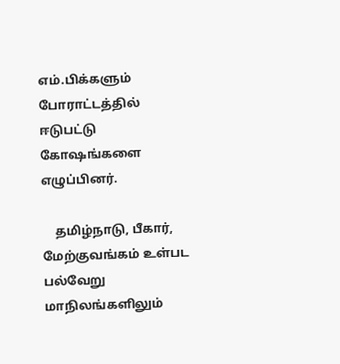எம்.பிக்களும் போராட்டத்தில் ஈடுபட்டு கோஷங்களை எழுப்பினர்.

    தமிழ்நாடு, பீகார், மேற்குவங்கம் உள்பட பல்வேறு மாநிலங்களிலும்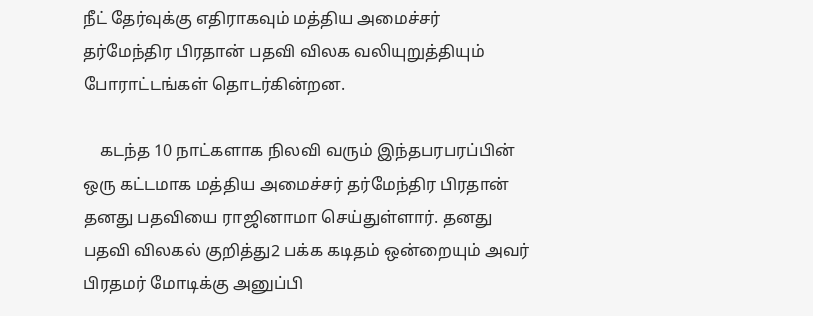நீட் தேர்வுக்கு எதிராகவும் மத்திய அமைச்சர் தர்மேந்திர பிரதான் பதவி விலக வலியுறுத்தியும் போராட்டங்கள் தொடர்கின்றன.

    கடந்த 10 நாட்களாக நிலவி வரும் இந்தபரபரப்பின் ஒரு கட்டமாக மத்திய அமைச்சர் தர்மேந்திர பிரதான் தனது பதவியை ராஜினாமா செய்துள்ளார். தனது பதவி விலகல் குறித்து2 பக்க கடிதம் ஒன்றையும் அவர் பிரதமர் மோடிக்கு அனுப்பி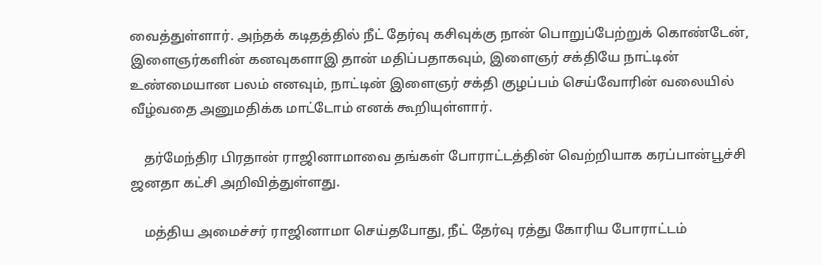வைத்துள்ளார். அந்தக் கடிதத்தில் நீட் தேர்வு கசிவுக்கு நான் பொறுப்பேற்றுக் கொண்டேன், இளைஞர்களின் கனவுகளாஇ தான் மதிப்பதாகவும், இளைஞர் சக்தியே நாட்டின் உண்மையான பலம் எனவும், நாட்டின் இளைஞர் சக்தி குழப்பம் செய்வோரின் வலையில் வீழ்வதை அனுமதிக்க மாட்டோம் எனக் கூறியுள்ளார்.

    தர்மேந்திர பிரதான் ராஜினாமாவை தங்கள் போராட்டத்தின் வெற்றியாக கரப்பான்பூச்சி ஜனதா கட்சி அறிவித்துள்ளது.

    மத்திய அமைச்சர் ராஜினாமா செய்தபோது, நீட் தேர்வு ரத்து கோரிய போராட்டம்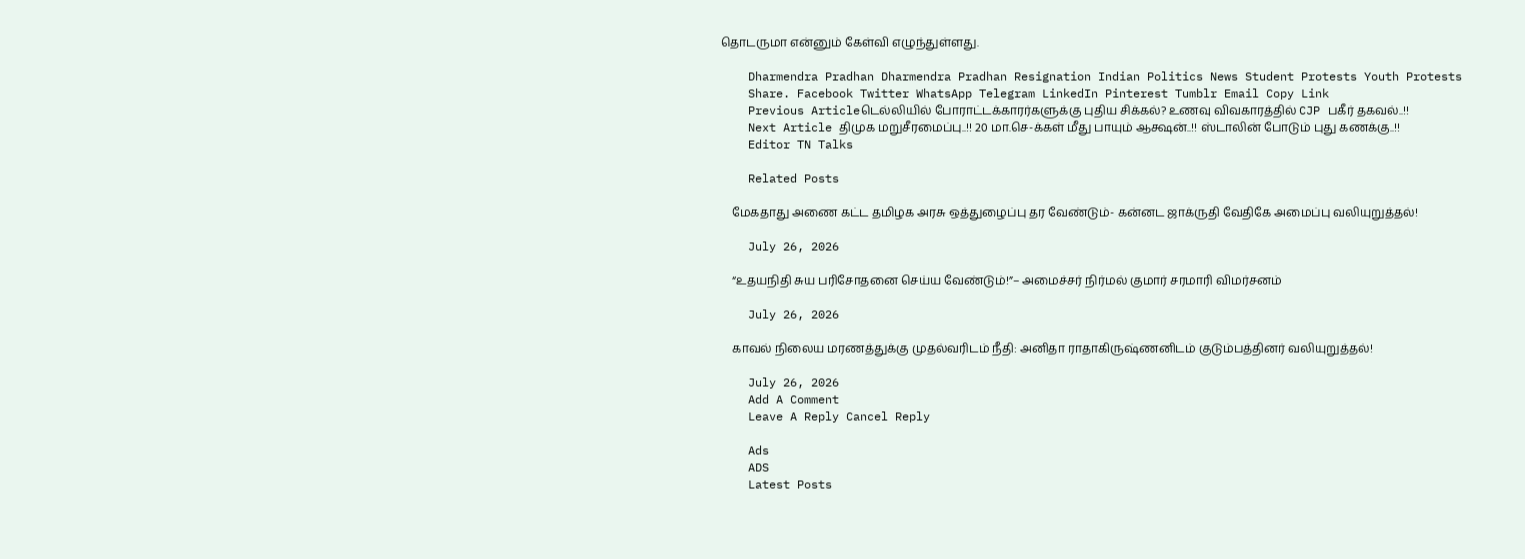தொடருமா என்னும் கேள்வி எழுந்துள்ளது.

    Dharmendra Pradhan Dharmendra Pradhan Resignation Indian Politics News Student Protests Youth Protests
    Share. Facebook Twitter WhatsApp Telegram LinkedIn Pinterest Tumblr Email Copy Link
    Previous Articleடெல்லியில் போராட்டக்காரர்களுக்கு புதிய சிக்கல்? உணவு விவகாரத்தில் CJP பகீர் தகவல்..!!
    Next Article திமுக மறுசீரமைப்பு..!! 20 மா.செ-க்கள் மீது பாயும் ஆக்ஷன்..!! ஸ்டாலின் போடும் புது கணக்கு..!!
    Editor TN Talks

    Related Posts

    மேகதாது அணை கட்ட தமிழக அரசு ஒத்துழைப்பு தர வேண்டும்- கன்னட ஜாக்ருதி வேதிகே அமைப்பு வலியுறுத்தல்!

    July 26, 2026

    “உதயநிதி சுய பரிசோதனை செய்ய வேண்டும்!”– அமைச்சர் நிர்மல் குமார் சரமாரி விமர்சனம்

    July 26, 2026

    காவல் நிலைய மரணத்துக்கு முதல்வரிடம் நீதி: அனிதா ராதாகிருஷ்ணனிடம் குடும்பத்தினர் வலியுறுத்தல்!

    July 26, 2026
    Add A Comment
    Leave A Reply Cancel Reply

    Ads
    ADS
    Latest Posts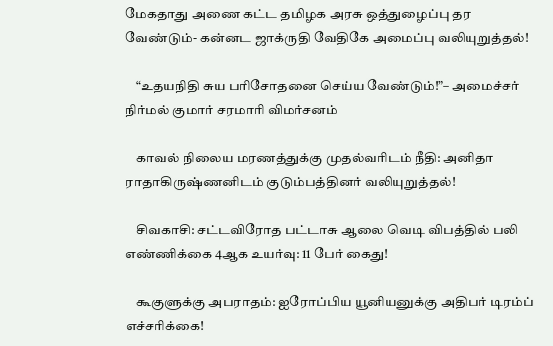மேகதாது அணை கட்ட தமிழக அரசு ஒத்துழைப்பு தர வேண்டும்- கன்னட ஜாக்ருதி வேதிகே அமைப்பு வலியுறுத்தல்!

    “உதயநிதி சுய பரிசோதனை செய்ய வேண்டும்!”– அமைச்சர் நிர்மல் குமார் சரமாரி விமர்சனம்

    காவல் நிலைய மரணத்துக்கு முதல்வரிடம் நீதி: அனிதா ராதாகிருஷ்ணனிடம் குடும்பத்தினர் வலியுறுத்தல்!

    சிவகாசி: சட்டவிரோத பட்டாசு ஆலை வெடி விபத்தில் பலி எண்ணிக்கை 4ஆக உயர்வு: 11 பேர் கைது!

    கூகுளுக்கு அபராதம்: ஐரோப்பிய யூனியனுக்கு அதிபர் டிரம்ப் எச்சரிக்கை!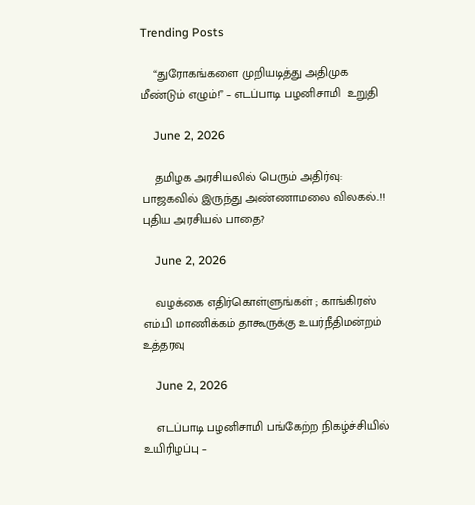Trending Posts

    “துரோகங்களை முறியடித்து அதிமுக மீண்டும் எழும்!” – எடப்பாடி பழனிசாமி  உறுதி

    June 2, 2026

    தமிழக அரசியலில் பெரும் அதிர்வு: பாஜகவில் இருந்து அண்ணாமலை விலகல்..!! புதிய அரசியல் பாதை?

    June 2, 2026

    வழக்கை எதிர்கொள்ளுங்கள் ; காங்கிரஸ் எம்.பி மாணிக்கம் தாகூருக்கு உயர்நீதிமன்றம் உத்தரவு

    June 2, 2026

    எடப்பாடி பழனிசாமி பங்கேற்ற நிகழ்ச்சியில் உயிரிழப்பு –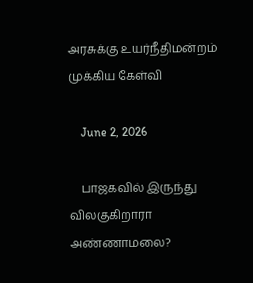அரசுக்கு உயர்நீதிமன்றம் முக்கிய கேள்வி

    June 2, 2026

    பாஜகவில் இருந்து விலகுகிறாரா அண்ணாமலை?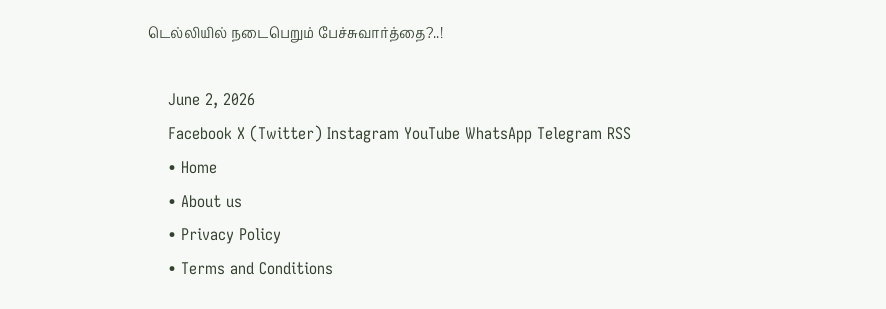டெல்லியில் நடைபெறும் பேச்சுவார்த்தை?..!

    June 2, 2026
    Facebook X (Twitter) Instagram YouTube WhatsApp Telegram RSS
    • Home
    • About us
    • Privacy Policy
    • Terms and Conditions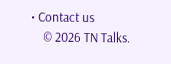• Contact us
    © 2026 TN Talks.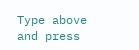Type above and press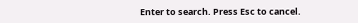Enter to search. Press Esc to cancel.